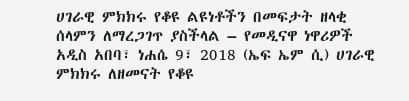ሀገራዊ ምክክሩ የቆዩ ልዩነቶችን በመፍታት ዘላቂ ሰላምን ለማረጋገጥ ያስችላል – የመዲናዋ ነዋሪዎች
አዲስ አበባ፣ ነሐሴ 9፣ 2018 (ኤፍ ኤም ሲ) ሀገራዊ ምክክሩ ለዘመናት የቆዩ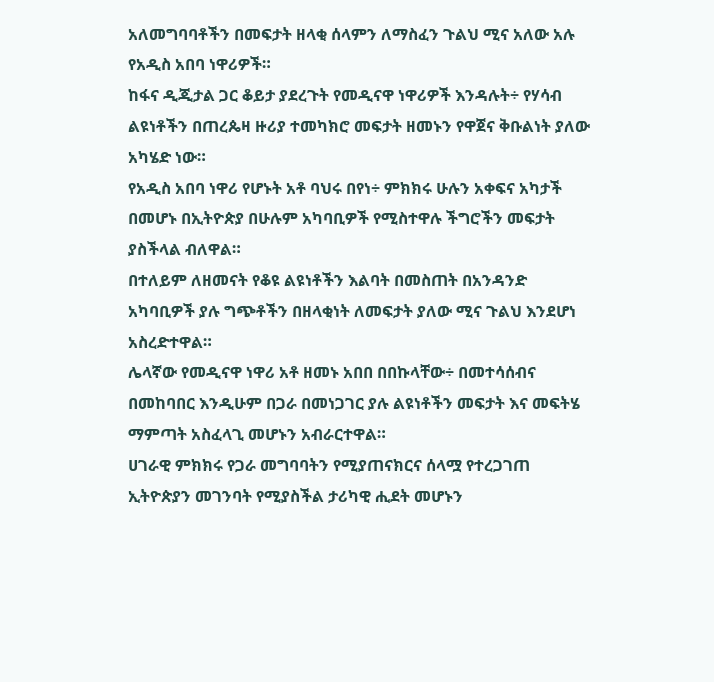አለመግባባቶችን በመፍታት ዘላቂ ሰላምን ለማስፈን ጉልህ ሚና አለው አሉ የአዲስ አበባ ነዋሪዎች።
ከፋና ዲጂታል ጋር ቆይታ ያደረጉት የመዲናዋ ነዋሪዎች እንዳሉት÷ የሃሳብ ልዩነቶችን በጠረጴዛ ዙሪያ ተመካክሮ መፍታት ዘመኑን የዋጀና ቅቡልነት ያለው አካሄድ ነው።
የአዲስ አበባ ነዋሪ የሆኑት አቶ ባህሩ በየነ÷ ምክክሩ ሁሉን አቀፍና አካታች በመሆኑ በኢትዮጵያ በሁሉም አካባቢዎች የሚስተዋሉ ችግሮችን መፍታት ያስችላል ብለዋል።
በተለይም ለዘመናት የቆዩ ልዩነቶችን እልባት በመስጠት በአንዳንድ አካባቢዎች ያሉ ግጭቶችን በዘላቂነት ለመፍታት ያለው ሚና ጉልህ እንደሆነ አስረድተዋል።
ሌላኛው የመዲናዋ ነዋሪ አቶ ዘመኑ አበበ በበኩላቸው÷ በመተሳሰብና በመከባበር እንዲሁም በጋራ በመነጋገር ያሉ ልዩነቶችን መፍታት እና መፍትሄ ማምጣት አስፈላጊ መሆኑን አብራርተዋል።
ሀገራዊ ምክክሩ የጋራ መግባባትን የሚያጠናክርና ሰላሟ የተረጋገጠ ኢትዮጵያን መገንባት የሚያስችል ታሪካዊ ሒደት መሆኑን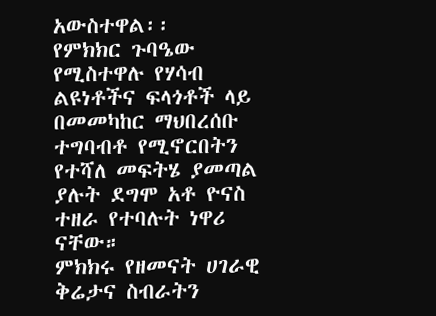አውስተዋል፡፡
የምክክር ጉባዔው የሚስተዋሉ የሃሳብ ልዩነቶችና ፍላጎቶች ላይ በመመካከር ማህበረሰቡ ተግባብቶ የሚኖርበትን የተሻለ መፍትሄ ያመጣል ያሉት ደግሞ አቶ ዮናስ ተዘራ የተባሉት ነዋሪ ናቸው።
ምክክሩ የዘመናት ሀገራዊ ቅሬታና ስብራትን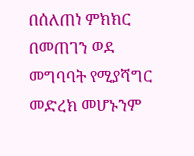በሰለጠነ ምክክር በመጠገን ወደ መግባባት የሚያሻግር መድረክ መሆኑንም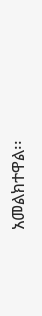አመልክተዋል፡፡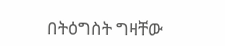በትዕግስት ግዛቸው